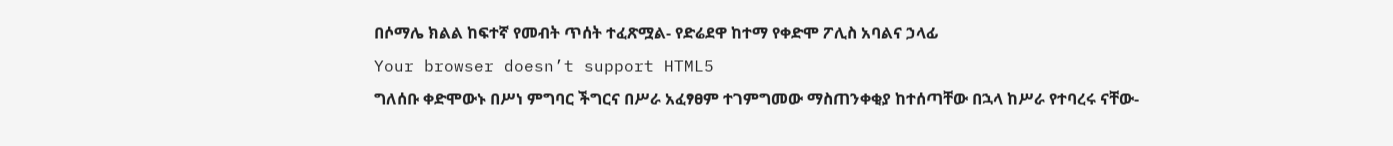በሶማሌ ክልል ከፍተኛ የመብት ጥሰት ተፈጽሟል- የድሬደዋ ከተማ የቀድሞ ፖሊስ አባልና ኃላፊ
Your browser doesn’t support HTML5
ግለሰቡ ቀድሞውኑ በሥነ ምግባር ችግርና በሥራ አፈፃፀም ተገምግመው ማስጠንቀቂያ ከተሰጣቸው በኋላ ከሥራ የተባረሩ ናቸው-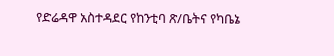የድሬዳዋ አስተዳደር የከንቲባ ጽ/ቤትና የካቤኔ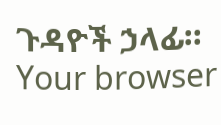ጉዳዮች ኃላፊ።
Your browser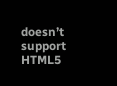doesn’t support HTML5